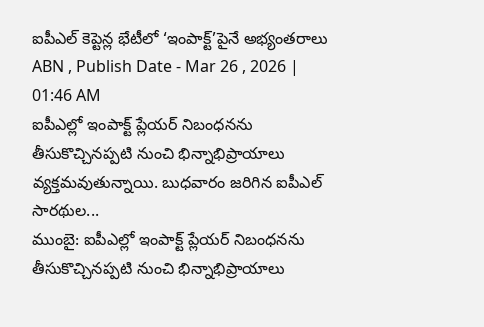ఐపీఎల్ కెప్టెన్ల భేటీలో ‘ఇంపాక్ట్’పైనే అభ్యంతరాలు
ABN , Publish Date - Mar 26 , 2026 | 01:46 AM
ఐపీఎల్లో ఇంపాక్ట్ ప్లేయర్ నిబంధనను తీసుకొచ్చినప్పటి నుంచి భిన్నాభిప్రాయాలు వ్యక్తమవుతున్నాయి. బుధవారం జరిగిన ఐపీఎల్ సారథుల...
ముంబై: ఐపీఎల్లో ఇంపాక్ట్ ప్లేయర్ నిబంధనను తీసుకొచ్చినప్పటి నుంచి భిన్నాభిప్రాయాలు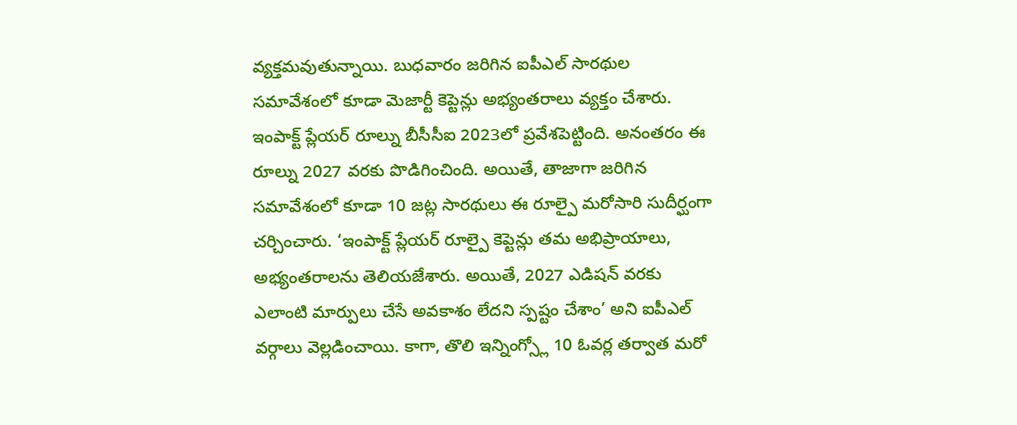వ్యక్తమవుతున్నాయి. బుధవారం జరిగిన ఐపీఎల్ సారథుల సమావేశంలో కూడా మెజార్టీ కెప్టెన్లు అభ్యంతరాలు వ్యక్తం చేశారు. ఇంపాక్ట్ ప్లేయర్ రూల్ను బీసీసీఐ 2023లో ప్రవేశపెట్టింది. అనంతరం ఈ రూల్ను 2027 వరకు పొడిగించింది. అయితే, తాజాగా జరిగిన సమావేశంలో కూడా 10 జట్ల సారథులు ఈ రూల్పై మరోసారి సుదీర్ఘంగా చర్చించారు. ‘ఇంపాక్ట్ ప్లేయర్ రూల్పై కెప్టెన్లు తమ అభిప్రాయాలు, అభ్యంతరాలను తెలియజేశారు. అయితే, 2027 ఎడిషన్ వరకు ఎలాంటి మార్పులు చేసే అవకాశం లేదని స్పష్టం చేశాం’ అని ఐపీఎల్ వర్గాలు వెల్లడించాయి. కాగా, తొలి ఇన్నింగ్స్లో 10 ఓవర్ల తర్వాత మరో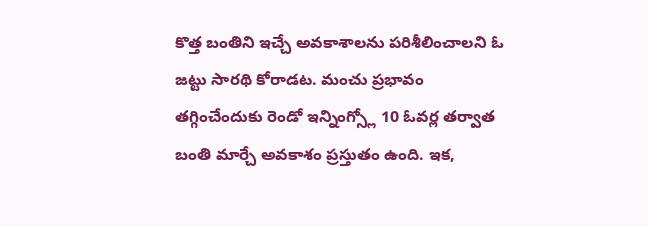కొత్త బంతిని ఇచ్చే అవకాశాలను పరిశీలించాలని ఓ జట్టు సారథి కోరాడట. మంచు ప్రభావం తగ్గించేందుకు రెండో ఇన్నింగ్స్లో 10 ఓవర్ల తర్వాత బంతి మార్చే అవకాశం ప్రస్తుతం ఉంది. ఇక,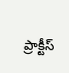ప్రాక్టీస్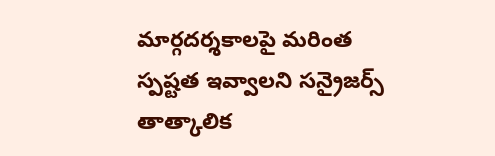మార్గదర్శకాలపై మరింత స్పష్టత ఇవ్వాలని సన్రైజర్స్ తాత్కాలిక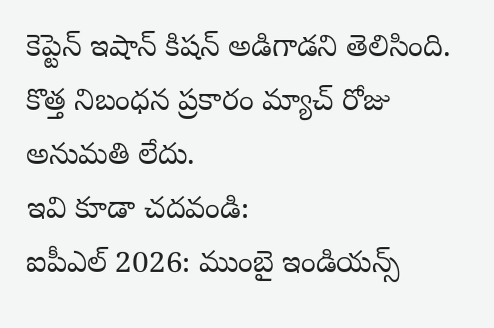కెప్టెన్ ఇషాన్ కిషన్ అడిగాడని తెలిసింది. కొత్త నిబంధన ప్రకారం మ్యాచ్ రోజు అనుమతి లేదు.
ఇవి కూడా చదవండి:
ఐపీఎల్ 2026: ముంబై ఇండియన్స్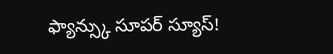ఫ్యాన్స్కు సూపర్ స్యూస్!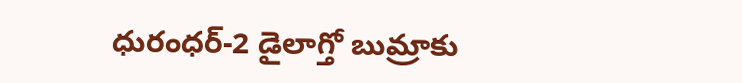ధురంధర్-2 డైలాగ్తో బుమ్రాకు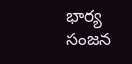భార్య సంజన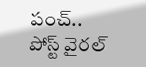పంచ్.. పోస్ట్ వైరల్